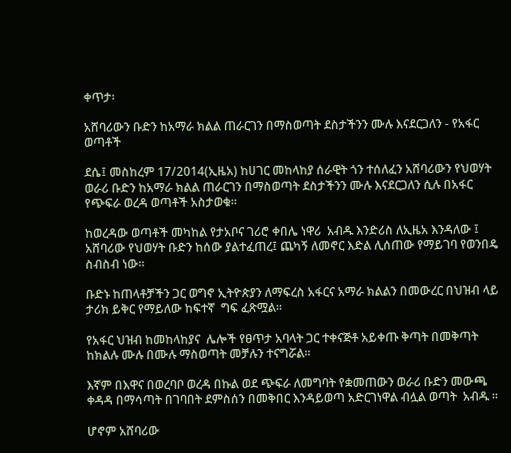ቀጥታ፡

አሸባሪውን ቡድን ከአማራ ክልል ጠራርገን በማስወጣት ደስታችንን ሙሉ እናደርጋለን - የአፋር ወጣቶች

ደሴ፤ መስከረም 17/2014(ኢዜአ) ከሀገር መከላከያ ሰራዊት ጎን ተሰለፈን አሸባሪውን የህወሃት ወራሪ ቡድን ከአማራ ክልል ጠራርገን በማስወጣት ደስታችንን ሙሉ እናደርጋለን ሲሉ በአፋር የጭፍራ ወረዳ ወጣቶች አስታወቁ።

ከወረዳው ወጣቶች መካከል የታአቦና ገሪሮ ቀበሌ ነዋሪ  አብዱ እንድሪስ ለኢዜአ እንዳለው ፤  አሸባሪው የህወሃት ቡድን ከሰው ያልተፈጠረ፤ ጨካኝ ለመኖር እድል ሊሰጠው የማይገባ የወንበዴ ስብስብ ነው፡፡

ቡድኑ ከጠላቶቻችን ጋር ወግኖ ኢትዮጵያን ለማፍረስ አፋርና አማራ ክልልን በመውረር በህዝብ ላይ ታሪክ ይቅር የማይለው ከፍተኛ  ግፍ ፈጽሟል።

የአፋር ህዝብ ከመከላከያና  ሌሎች የፀጥታ አባላት ጋር ተቀናጅቶ አይቀጡ ቅጣት በመቅጣት ከክልሉ ሙሉ በሙሉ ማስወጣት መቻሉን ተናግሯል፡፡

እኛም በእዋና በወረባቦ ወረዳ በኩል ወደ ጭፍራ ለመግባት የቋመጠውን ወራሪ ቡድን መውጫ ቀዳዳ በማሳጣት በገባበት ደምስሰን በመቅበር እንዳይወጣ አድርገነዋል ብሏል ወጣት  አብዱ ፡፡

ሆኖም አሸባሪው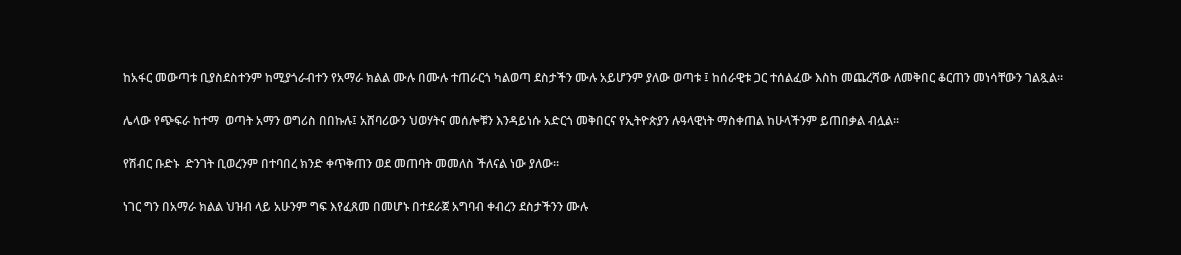ከአፋር መውጣቱ ቢያስደስተንም ከሚያጎራብተን የአማራ ክልል ሙሉ በሙሉ ተጠራርጎ ካልወጣ ደስታችን ሙሉ አይሆንም ያለው ወጣቱ ፤ ከሰራዊቱ ጋር ተሰልፈው እስከ መጨረሻው ለመቅበር ቆርጠን መነሳቸውን ገልጿል።

ሌላው የጭፍራ ከተማ  ወጣት አማን ወግሪስ በበኩሉ፤ አሸባሪውን ህወሃትና መሰሎቹን እንዳይነሱ አድርጎ መቅበርና የኢትዮጵያን ሉዓላዊነት ማስቀጠል ከሁላችንም ይጠበቃል ብሏል፡፡

የሽብር ቡድኑ  ድንገት ቢወረንም በተባበረ ክንድ ቀጥቅጠን ወደ መጠባት መመለስ ችለናል ነው ያለው።

ነገር ግን በአማራ ክልል ህዝብ ላይ አሁንም ግፍ እየፈጸመ በመሆኑ በተደራጀ አግባብ ቀብረን ደስታችንን ሙሉ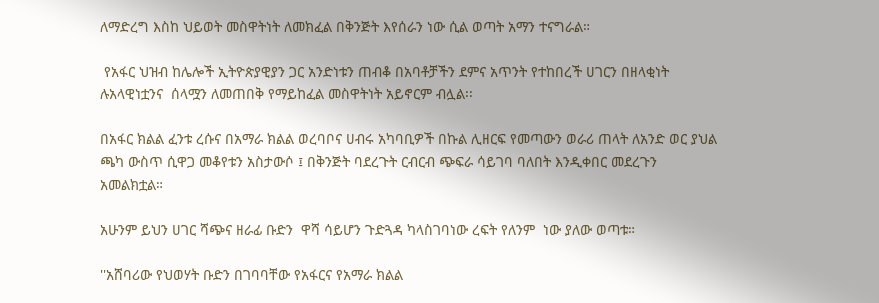ለማድረግ እስከ ህይወት መስዋትነት ለመክፈል በቅንጅት እየሰራን ነው ሲል ወጣት አማን ተናግራል።

 የአፋር ህዝብ ከሌሎች ኢትዮጵያዊያን ጋር አንድነቱን ጠብቆ በአባቶቻችን ደምና አጥንት የተከበረች ሀገርን በዘላቂነት ሉአላዊነቷንና  ሰላሟን ለመጠበቅ የማይከፈል መስዋትነት አይኖርም ብሏል፡፡

በአፋር ክልል ፈንቱ ረሱና በአማራ ክልል ወረባቦና ሀብሩ አካባቢዎች በኩል ሊዘርፍ የመጣውን ወራሪ ጠላት ለአንድ ወር ያህል ጫካ ውስጥ ሲዋጋ መቆየቱን አስታውሶ ፤ በቅንጅት ባደረጉት ርብርብ ጭፍራ ሳይገባ ባለበት እንዲቀበር መደረጉን አመልክቷል።

አሁንም ይህን ሀገር ሻጭና ዘራፊ ቡድን  ዋሻ ሳይሆን ጉድጓዳ ካላስገባነው ረፍት የለንም  ነው ያለው ወጣቱ።

''አሸባሪው የህወሃት ቡድን በገባባቸው የአፋርና የአማራ ክልል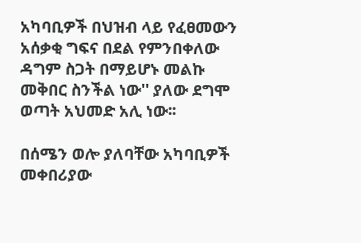አካባቢዎች በህዝብ ላይ የፈፀመውን አሰቃቂ ግፍና በደል የምንበቀለው  ዳግም ስጋት በማይሆኑ መልኩ መቅበር ስንችል ነው'' ያለው ደግሞ ወጣት አህመድ አሊ ነው፡፡

በሰሜን ወሎ ያለባቸው አካባቢዎች መቀበሪያው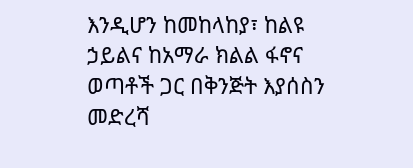እንዲሆን ከመከላከያ፣ ከልዩ ኃይልና ከአማራ ክልል ፋኖና ወጣቶች ጋር በቅንጅት እያሰስን መድረሻ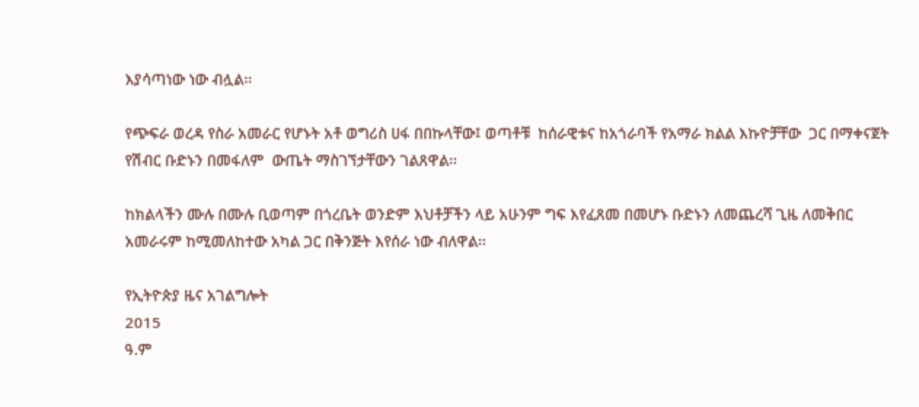እያሳጣነው ነው ብሏል፡፡

የጭፍራ ወረዳ የስራ አመራር የሆኑት አቶ ወግሪስ ሀፋ በበኩላቸው፤ ወጣቶቹ  ከሰራዊቱና ከአጎራባች የአማራ ክልል እኩዮቻቸው  ጋር በማቀናጀት የሽብር ቡድኑን በመፋለም  ውጤት ማስገኘታቸውን ገልጸዋል፡፡

ከክልላችን ሙሉ በሙሉ ቢወጣም በጎረቤት ወንድም እህቶቻችን ላይ አሁንም ግፍ እየፈጸመ በመሆኑ ቡድኑን ለመጨረሻ ጊዜ ለመቅበር አመራሩም ከሚመለከተው አካል ጋር በቅንጅት እየሰራ ነው ብለዋል፡፡

የኢትዮጵያ ዜና አገልግሎት
2015
ዓ.ም